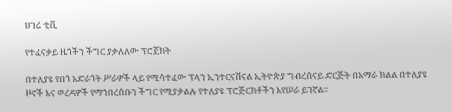ሀገሬ ቲቪ

የተፈናቃይ ዜጎችን ችግር ያቃለለው ፕሮጀክት

በተለያዩ የበጎ አድራጎት ሥራዎች ላይ የሚሳተፈው ፕላን ኢንተርናሽናል ኢትዮጵያ ግብረሰናይ ድርጅት በአማራ ክልል በተለያዩ ዞኖች እና ወረዳዎች የማኀበረሰቡን ችግር የሚያቃልሉ የተለያዩ ፕሮጅርክቶችን እየሠራ ይገኛል።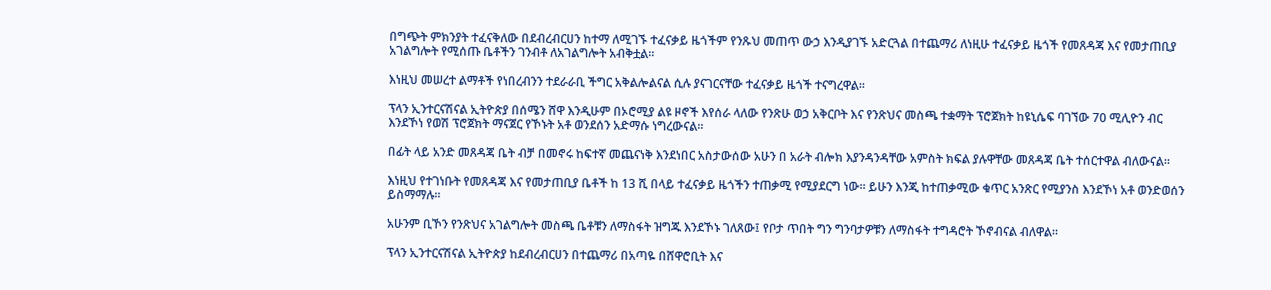በግጭት ምክንያት ተፈናቅለው በደብረብርሀን ከተማ ለሚገኙ ተፈናቃይ ዜጎችም የንጹህ መጠጥ ውኃ እንዲያገኙ አድርጓል በተጨማሪ ለነዚሁ ተፈናቃይ ዜጎች የመጸዳጃ እና የመታጠቢያ አገልግሎት የሚሰጡ ቤቶችን ገንብቶ ለአገልግሎት አብቅቷል።

እነዚህ መሠረተ ልማቶች የነበረብንን ተደራራቢ ችግር አቅልሎልናል ሲሉ ያናገርናቸው ተፈናቃይ ዜጎች ተናግረዋል።

ፕላን ኢንተርናሽናል ኢትዮጵያ በሰሜን ሸዋ እንዲሁም በኦሮሚያ ልዩ ዞኖች እየሰራ ላለው የንጽሁ ወኃ አቅርቦት እና የንጽህና መስጫ ተቋማት ፕሮጀክት ከዩኒሴፍ ባገኘው 70 ሚሊዮን ብር እንደኾነ የወሽ ፕሮጀክት ማናጀር የኾኑት አቶ ወንደሰን አድማሱ ነግረውናል።

በፊት ላይ አንድ መጸዳጃ ቤት ብቻ በመኖሩ ከፍተኛ መጨናነቅ እንደነበር አስታውሰው አሁን በ አራት ብሎክ እያንዳንዳቸው አምስት ክፍል ያሉዋቸው መጸዳጃ ቤት ተሰርተዋል ብለውናል።

እነዚህ የተገነቡት የመጸዳጃ እና የመታጠቢያ ቤቶች ከ 13 ሺ በላይ ተፈናቃይ ዜጎችን ተጠቃሚ የሚያደርግ ነው። ይሁን እንጂ ከተጠቃሚው ቁጥር አንጽር የሚያንስ እንደኾነ አቶ ወንድወሰን ይስማማሉ።

አሁንም ቢኾን የንጽህና አገልግሎት መስጫ ቤቶቹን ለማስፋት ዝግጁ እንደኾኑ ገለጸው፤ የቦታ ጥበት ግን ግንባታዎቹን ለማስፋት ተግዳሮት ኾኖብናል ብለዋል።

ፕላን ኢንተርናሽናል ኢትዮጵያ ከደብረብርሀን በተጨማሪ በአጣዬ በሸዋሮቢት እና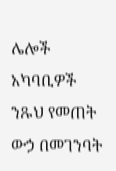ሌሎች አካባቢዎች ንጹህ የመጠት ውኃ በመገንባት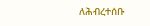ለሕብረተሰቡ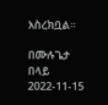አስረክቧል።

በሙሉጌታ በላይ
2022-11-15